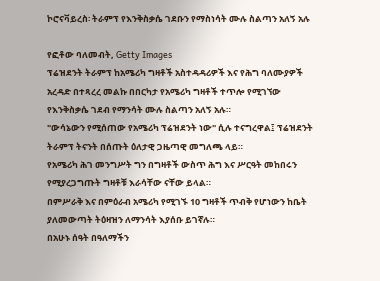ኮሮናቫይረስ፡ ትራምፕ የእንቅስቃሴ ገደቡን የማስነሳት ሙሉ ስልጣን አለኝ አሉ

የፎቶው ባለመብት, Getty Images
ፕሬዝደንት ትራምፕ ከአሜሪካ ግዛቶች አስተዳዳሪዎች እና የሕግ ባለሙያዎች አረዳድ በተጻረረ መልኩ በበርካታ የአሜሪካ ግዛቶች ተጥሎ የሚገኘው የእንቅስቃሴ ገደብ የማንሳት ሙሉ ስልጣን አለኝ አሉ።
"ውሳኔውን የሚሰጠው የአሜሪካ ፕሬዝደንት ነው" ሲሉ ተናግረዋል፤ ፕሬዝደንት ትራምፕ ትናንት በሰጡት ዕለታዊ ጋዜጣዊ መግለጫ ላይ።
የአሜሪካ ሕገ መንግሥት ግን በግዛቶች ውስጥ ሕግ እና ሥርዓት መከበሩን የሚያረጋግጡት ግዛቶቹ እራሳቸው ናቸው ይላል።
በምሥራቅ እና በምዕራብ አሜሪካ የሚገኙ 10 ግዛቶች ጥብቅ የሆነውን ከቤት ያለመውጣት ትዕዛዝን ለማንሳት እያሰቡ ይገኛሉ።
በአሁኑ ሰዓት በዓለማችን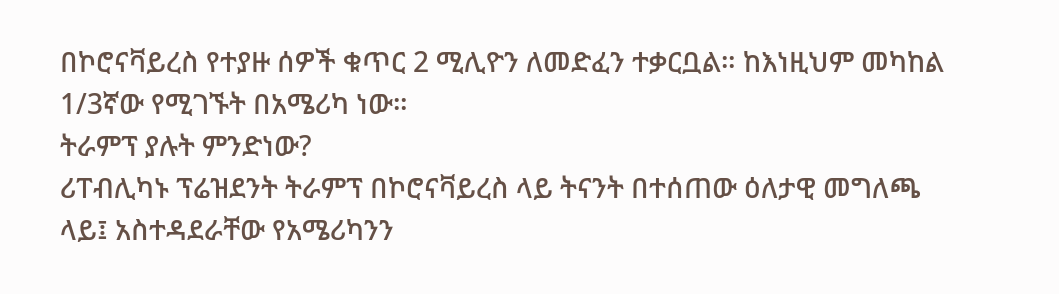በኮሮናቫይረስ የተያዙ ሰዎች ቁጥር 2 ሚሊዮን ለመድፈን ተቃርቧል። ከእነዚህም መካከል 1/3ኛው የሚገኙት በአሜሪካ ነው።
ትራምፕ ያሉት ምንድነው?
ሪፐብሊካኑ ፕሬዝደንት ትራምፕ በኮሮናቫይረስ ላይ ትናንት በተሰጠው ዕለታዊ መግለጫ ላይ፤ አስተዳደራቸው የአሜሪካንን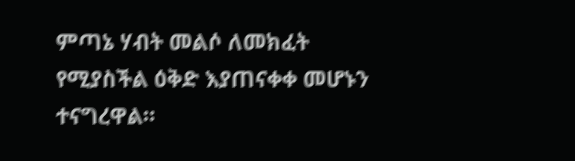ምጣኔ ሃብት መልሶ ለመክፈት የሚያስችል ዕቅድ እያጠናቀቀ መሆኑን ተናግረዋል።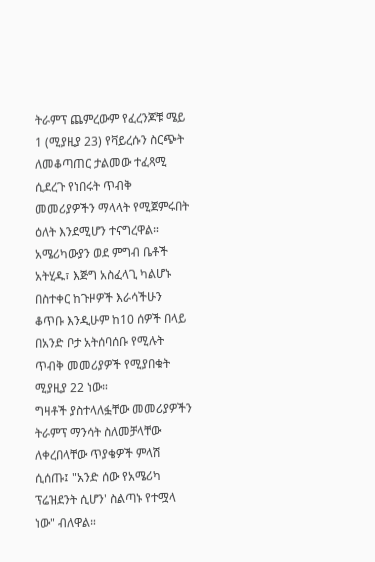ትራምፕ ጨምረውም የፈረንጆቹ ሜይ 1 (ሚያዚያ 23) የቫይረሱን ስርጭት ለመቆጣጠር ታልመው ተፈጻሚ ሲደረጉ የነበሩት ጥብቅ መመሪያዎችን ማላላት የሚጀምሩበት ዕለት እንደሚሆን ተናግረዋል።
አሜሪካውያን ወደ ምግብ ቤቶች አትሂዱ፣ እጅግ አስፈላጊ ካልሆኑ በስተቀር ከጉዞዎች እራሳችሁን ቆጥቡ እንዲሁም ከ10 ሰዎች በላይ በአንድ ቦታ አትሰባሰቡ የሚሉት ጥብቅ መመሪያዎች የሚያበቁት ሚያዚያ 22 ነው።
ግዛቶች ያስተላለፏቸው መመሪያዎችን ትራምፕ ማንሳት ስለመቻላቸው ለቀረበላቸው ጥያቄዎች ምላሽ ሲሰጡ፤ "አንድ ሰው የአሜሪካ ፕሬዝደንት ሲሆን' ስልጣኑ የተሟላ ነው" ብለዋል።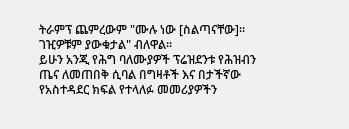ትራምፕ ጨምረውም "ሙሉ ነው [ስልጣናቸው]። ገዢዎቹም ያውቁታል" ብለዋል።
ይሁን አንጂ የሕግ ባለሙያዎች ፕሬዝደንቱ የሕዝብን ጤና ለመጠበቅ ሲባል በግዛቶች እና በታችኛው የአስተዳደር ክፍል የተላለፉ መመሪያዎችን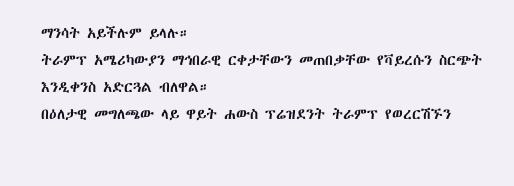ማንሳት አይችሉም ይላሉ።
ትራምፕ አሜሪካውያን ማኅበራዊ ርቀታቸውን መጠበቃቸው የቫይረሱን ስርጭት እንዲቀንስ አድርጓል ብለዋል።
በዕለታዊ መግለጫው ላይ ዋይት ሐውስ ፕሬዝደንት ትራምፕ የወረርሽኙን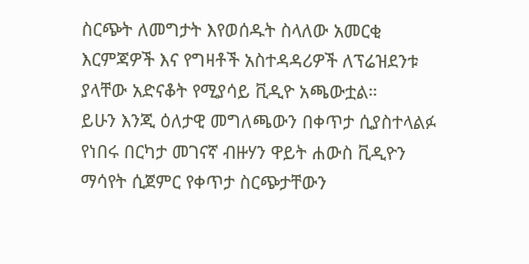ስርጭት ለመግታት እየወሰዱት ስላለው አመርቂ እርምጃዎች እና የግዛቶች አስተዳዳሪዎች ለፕሬዝደንቱ ያላቸው አድናቆት የሚያሳይ ቪዲዮ አጫውቷል።
ይሁን እንጂ ዕለታዊ መግለጫውን በቀጥታ ሲያስተላልፉ የነበሩ በርካታ መገናኛ ብዙሃን ዋይት ሐውስ ቪዲዮን ማሳየት ሲጀምር የቀጥታ ስርጭታቸውን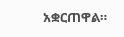አቋርጠዋል።